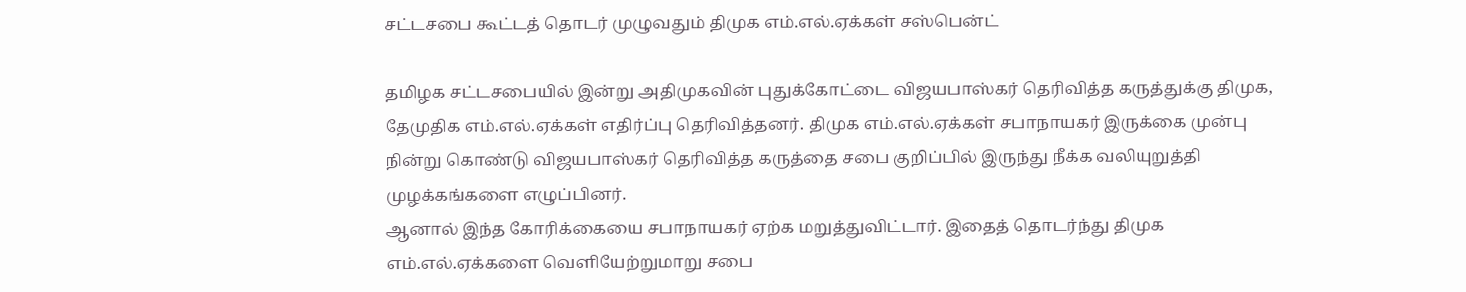சட்டசபை கூட்டத் தொடர் முழுவதும் திமுக எம்.எல்.ஏக்கள் சஸ்பென்ட்

தமிழக சட்டசபையில் இன்று அதிமுகவின் புதுக்கோட்டை விஜயபாஸ்கர் தெரிவித்த கருத்துக்கு திமுக, தேமுதிக எம்.எல்.ஏக்கள் எதிர்ப்பு தெரிவித்தனர். திமுக எம்.எல்.ஏக்கள் சபாநாயகர் இருக்கை முன்பு நின்று கொண்டு விஜயபாஸ்கர் தெரிவித்த கருத்தை சபை குறிப்பில் இருந்து நீக்க வலியுறுத்தி முழக்கங்களை எழுப்பினர்.
ஆனால் இந்த கோரிக்கையை சபாநாயகர் ஏற்க மறுத்துவிட்டார். இதைத் தொடர்ந்து திமுக எம்.எல்.ஏக்களை வெளியேற்றுமாறு சபை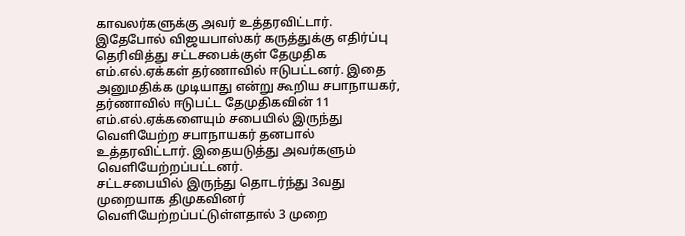காவலர்களுக்கு அவர் உத்தரவிட்டார்.
இதேபோல் விஜயபாஸ்கர் கருத்துக்கு எதிர்ப்பு தெரிவித்து சட்டசபைக்குள் தேமுதிக எம்.எல்.ஏக்கள் தர்ணாவில் ஈடுபட்டனர். இதை அனுமதிக்க முடியாது என்று கூறிய சபாநாயகர், தர்ணாவில் ஈடுபட்ட தேமுதிகவின் 11 எம்.எல்.ஏக்களையும் சபையில் இருந்து வெளியேற்ற சபாநாயகர் தனபால் உத்தரவிட்டார். இதையடுத்து அவர்களும் வெளியேற்றப்பட்டனர்.
சட்டசபையில் இருந்து தொடர்ந்து 3வது முறையாக திமுகவினர் வெளியேற்றப்பட்டுள்ளதால் 3 முறை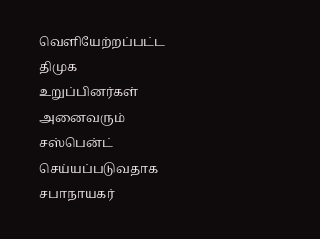வெளியேற்றப்பட்ட திமுக உறுப்பினர்கள் அனைவரும் சஸ்பென்ட் செய்யப்படுவதாக சபாநாயகர்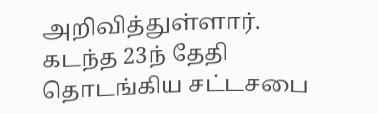அறிவித்துள்ளார்.
கடந்த 23ந் தேதி தொடங்கிய சட்டசபை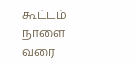கூட்டம் நாளை வரை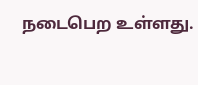நடைபெற உள்ளது.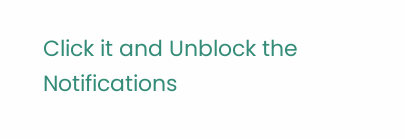Click it and Unblock the Notifications